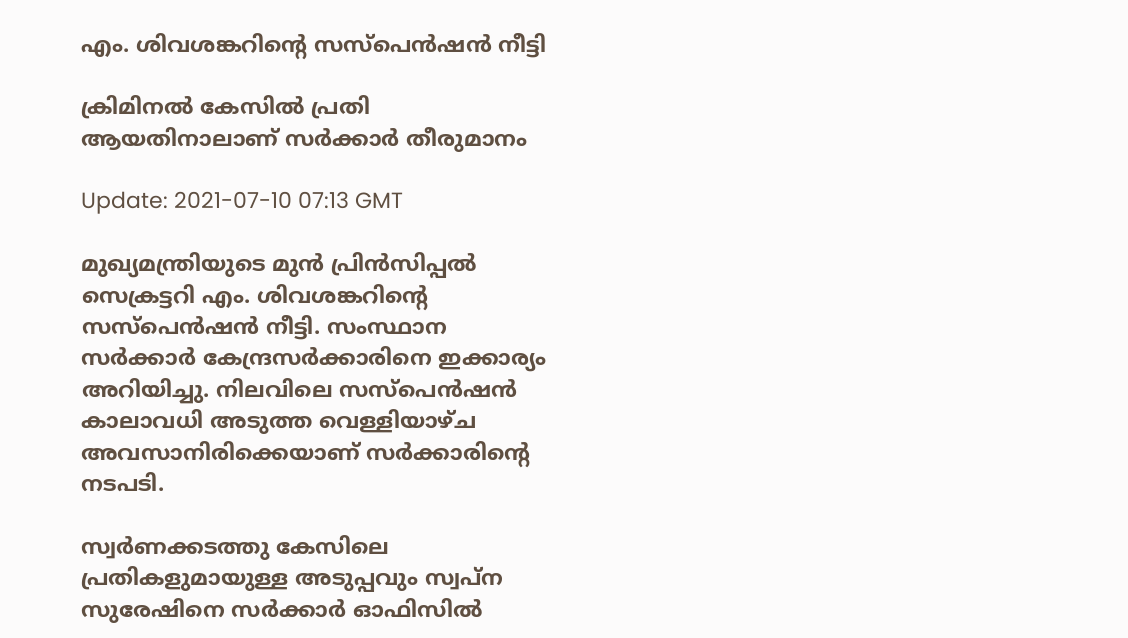എം. ശിവശങ്കറിന്‍റെ സസ്പെൻഷൻ നീട്ടി

ക്രിമിനൽ കേസിൽ പ്രതി ആയതിനാലാണ് സർക്കാർ തീരുമാനം

Update: 2021-07-10 07:13 GMT

മുഖ്യമന്ത്രിയുടെ മുന്‍ പ്രിന്‍സിപ്പല്‍ സെക്രട്ടറി എം. ശിവശങ്കറിന്‍റെ സസ്പെന്‍ഷന്‍ നീട്ടി. സംസ്ഥാന സര്‍ക്കാര്‍ കേന്ദ്രസര്‍ക്കാരിനെ ഇക്കാര്യം അറിയിച്ചു. നിലവിലെ സസ്പെന്‍ഷന്‍ കാലാവധി അടുത്ത വെള്ളിയാഴ്ച അവസാനിരിക്കെയാണ് സര്‍ക്കാരിന്‍റെ നടപടി.

സ്വർണക്കടത്തു കേസിലെ പ്രതികളുമായുള്ള അടുപ്പവും സ്വപ്ന സുരേഷിനെ സർക്കാർ ഓഫിസിൽ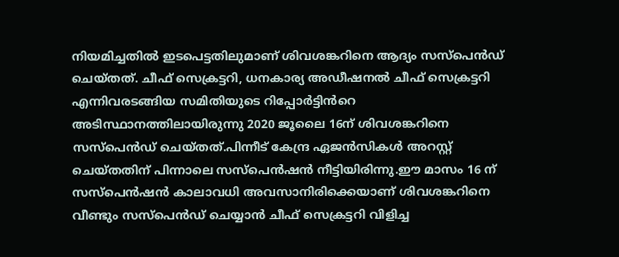നിയമിച്ചതിൽ ഇടപെട്ടതിലുമാണ് ശിവശങ്കറിനെ ആദ്യം സസ്പെന്‍ഡ് ചെയ്തത്. ചീഫ് സെക്രട്ടറി, ധനകാര്യ അഡീഷനൽ ചീഫ് സെക്രട്ടറി എന്നിവരടങ്ങിയ സമിതിയുടെ റിപ്പോർട്ടിൻറെ അടിസ്ഥാനത്തിലായിരുന്നു 2020 ജൂലൈ 16ന് ശിവശങ്കറിനെ സസ്പെൻഡ് ചെയ്തത്.പിന്നീട് കേന്ദ്ര ഏജന്‍സികള്‍ അറസ്റ്റ് ചെയ്തതിന് പിന്നാലെ സസ്പെന്‍ഷന്‍ നീട്ടിയിരിന്നു.ഈ മാസം 16 ന് സസ്പെന്‍ഷന്‍ കാലാവധി അവസാനിരിക്കെയാണ് ശിവശങ്കറിനെ വീണ്ടും സസ്പെന്‍ഡ് ചെയ്യാന്‍ ചീഫ് സെക്രട്ടറി വിളിച്ച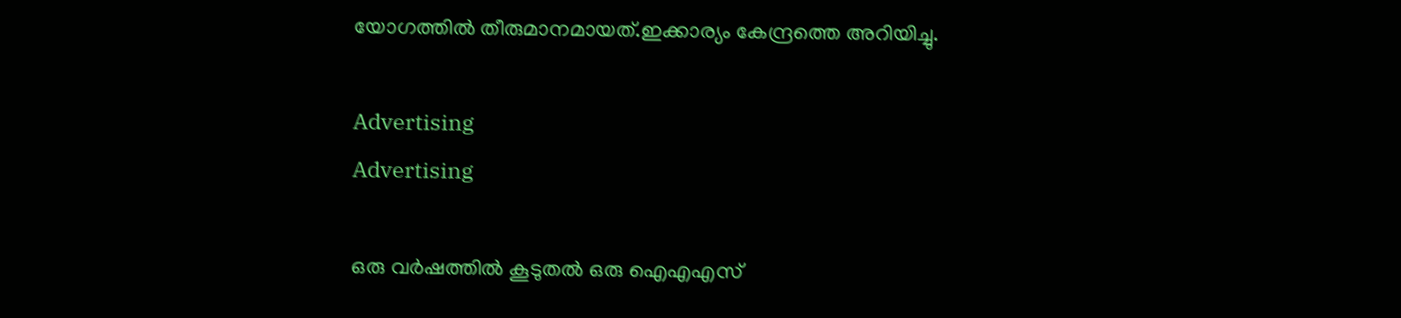യോഗത്തില്‍ തീരുമാനമായത്.ഇക്കാര്യം കേന്ദ്രത്തെ അറിയിച്ചു.

Advertising
Advertising

ഒരു വര്‍ഷത്തില്‍ കൂടുതല്‍ ഒരു ഐഎഎസ്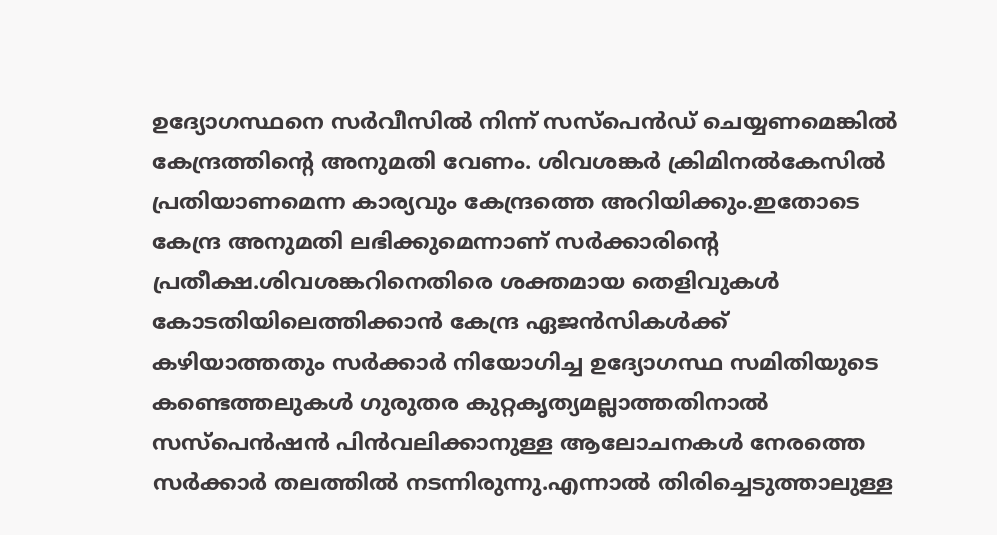ഉദ്യോഗസ്ഥനെ സര്‍വീസില്‍ നിന്ന് സസ്പെന്‍ഡ് ചെയ്യണമെങ്കില്‍ കേന്ദ്രത്തിന്‍റെ അനുമതി വേണം. ശിവശങ്കര്‍ ക്രിമിനല്‍കേസില്‍ പ്രതിയാണമെന്ന കാര്യവും കേന്ദ്രത്തെ അറിയിക്കും.ഇതോടെ കേന്ദ്ര അനുമതി ലഭിക്കുമെന്നാണ് സര്‍ക്കാരിന്‍റെ പ്രതീക്ഷ.ശിവശങ്കറിനെതിരെ ശക്തമായ തെളിവുകൾ കോടതിയിലെത്തിക്കാന്‍ കേന്ദ്ര ഏജന്‍സികള്‍ക്ക് കഴിയാത്തതും സർക്കാർ നിയോഗിച്ച ഉദ്യോഗസ്ഥ സമിതിയുടെ കണ്ടെത്തലുകൾ ഗുരുതര കുറ്റകൃത്യമല്ലാത്തതിനാൽ സസ്പെന്‍ഷന്‍ പിന്‍വലിക്കാനുള്ള ആലോചനകള്‍ നേരത്തെ സര്‍ക്കാര്‍ തലത്തില്‍ നടന്നിരുന്നു.എന്നാല്‍ തിരിച്ചെടുത്താലുള്ള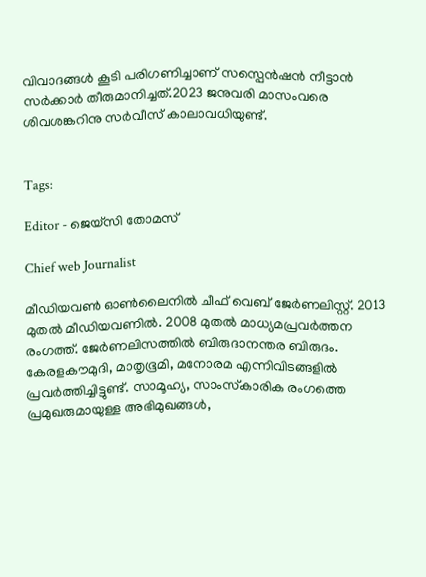വിവാദങ്ങള്‍ കൂടി പരിഗണിച്ചാണ് സസ്പെന്‍ഷന്‍ നീട്ടാന്‍ സര്‍ക്കാര്‍ തീരുമാനിച്ചത്.2023 ജനുവരി മാസംവരെ ശിവശങ്കറിനു സർവീസ് കാലാവധിയുണ്ട്.


Tags:

Editor - ജെയ്സി തോമസ്

Chief web Journalist

മീഡിയവൺ ഓൺലൈനിൽ ചീഫ് വെബ് ജേർണലിസ്റ്റ്. 2013 മുതൽ മീഡിയവണിൽ. 2008 മുതൽ മാധ്യമപ്രവർത്തന രംഗത്ത്. ജേർണലിസത്തിൽ ബിരുദാനന്തര ബിരുദം. കേരളകൗമുദി, മാതൃഭൂമി, മനോരമ എന്നിവിടങ്ങളിൽ പ്രവർത്തിച്ചിട്ടുണ്ട്. സാമൂഹ്യ, സാംസ്‌കാരിക രംഗത്തെ പ്രമുഖരുമായുള്ള അഭിമുഖങ്ങൾ,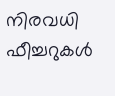നിരവധി ഫീച്ചറുകൾ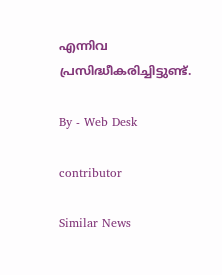എന്നിവ പ്രസിദ്ധീകരിച്ചിട്ടുണ്ട്.

By - Web Desk

contributor

Similar News